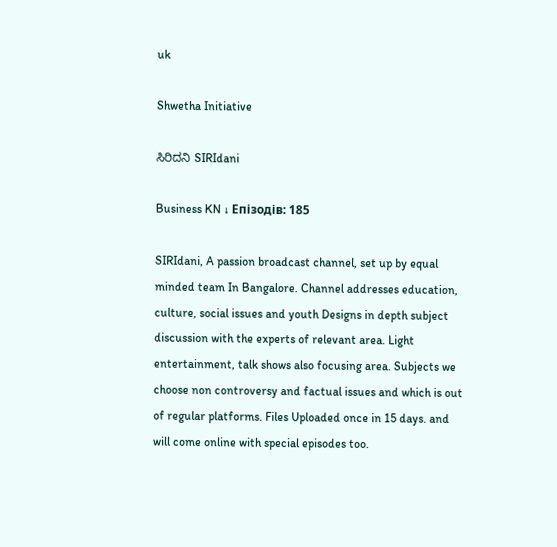uk

Shwetha Initiative

ಸಿರಿದನಿ SIRIdani

Business KN ↓ Епізодів: 185

SIRIdani, A passion broadcast channel, set up by equal minded team In Bangalore. Channel addresses education, culture, social issues and youth Designs in depth subject discussion with the experts of relevant area. Light entertainment, talk shows also focusing area. Subjects we choose non controversy and factual issues and which is out of regular platforms. Files Uploaded once in 15 days. and will come online with special episodes too.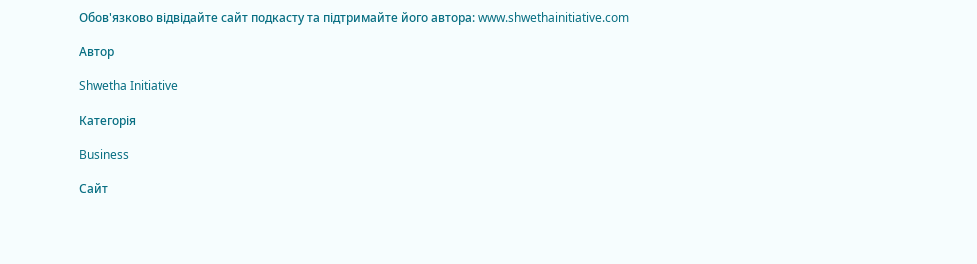Обов'язково відвідайте сайт подкасту та підтримайте його автора: www.shwethainitiative.com

Автор

Shwetha Initiative

Категорія

Business

Сайт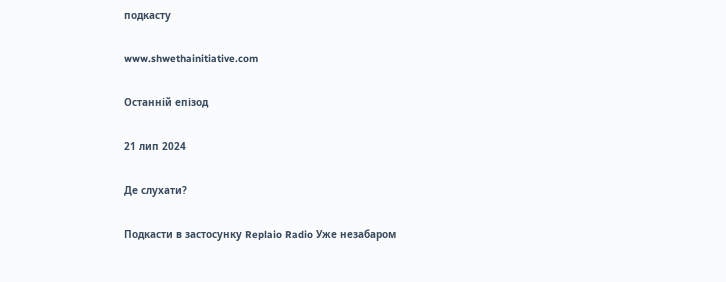подкасту

www.shwethainitiative.com

Останній епізод

21 лип 2024

Де слухати?

Подкасти в застосунку Replaio Radio Уже незабаром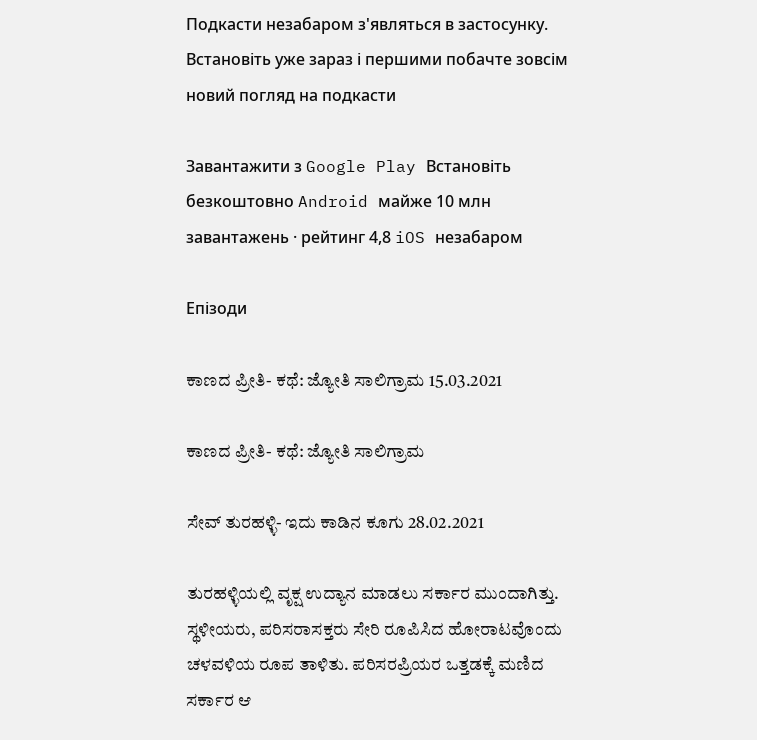Подкасти незабаром з'являться в застосунку. Встановіть уже зараз і першими побачте зовсім новий погляд на подкасти

Завантажити з Google Play Встановіть безкоштовно Android майже 10 млн завантажень · рейтинг 4,8 iOS незабаром

Епізоди

ಕಾಣದ ಪ್ರೀತಿ- ಕಥೆ: ಜ್ಯೋತಿ ಸಾಲಿಗ್ರಾಮ 15.03.2021

ಕಾಣದ ಪ್ರೀತಿ- ಕಥೆ: ಜ್ಯೋತಿ ಸಾಲಿಗ್ರಾಮ

ಸೇವ್‌ ತುರಹಳ್ಳಿ- ಇದು ಕಾಡಿನ ಕೂಗು 28.02.2021

ತುರಹಳ್ಳಿಯಲ್ಲಿ ವೃಕ್ಷ ಉದ್ಯಾನ ಮಾಡಲು ಸರ್ಕಾರ ಮುಂದಾಗಿತ್ತು. ಸ್ಥಳೀಯರು, ಪರಿಸರಾಸಕ್ತರು ಸೇರಿ ರೂಪಿಸಿದ ಹೋರಾಟವೊಂದು ಚಳವಳಿಯ ರೂಪ ತಾಳಿತು. ಪರಿಸರಪ್ರಿಯರ ಒತ್ತಡಕ್ಕೆ ಮಣಿದ ಸರ್ಕಾರ ಆ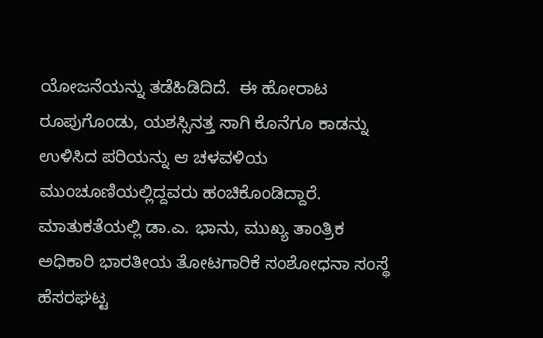ಯೋಜನೆಯನ್ನು ತಡೆಹಿಡಿದಿದೆ.  ಈ ಹೋರಾಟ ರೂಪುಗೊಂಡು, ಯಶಸ್ಸಿನತ್ತ ಸಾಗಿ ಕೊನೆಗೂ ಕಾಡನ್ನು ಉಳಿಸಿದ ಪರಿಯನ್ನು ಆ ಚಳವಳಿಯ ಮುಂಚೂಣಿಯಲ್ಲಿದ್ದವರು ಹಂಚಿಕೊಂಡಿದ್ದಾರೆ. ಮಾತುಕತೆಯಲ್ಲಿ ಡಾ.ಎ. ಭಾನು, ಮುಖ್ಯ ತಾಂತ್ರಿಕ ಅಧಿಕಾರಿ ಭಾರತೀಯ ತೋಟಗಾರಿಕೆ ಸಂಶೋಧನಾ ಸಂಸ್ಥೆ ಹೆಸರಘಟ್ಟ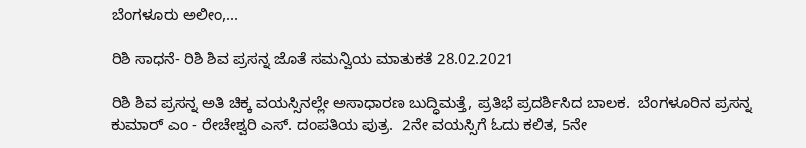ಬೆಂಗಳೂರು ಅಲೀಂ,...

ರಿಶಿ ಸಾಧನೆ- ರಿಶಿ ಶಿವ ಪ್ರಸನ್ನ ಜೊತೆ ಸಮನ್ವಿಯ ಮಾತುಕತೆ 28.02.2021

ರಿಶಿ ಶಿವ ಪ್ರಸನ್ನ ಅತಿ ಚಿಕ್ಕ ವಯಸ್ಸಿನಲ್ಲೇ ಅಸಾಧಾರಣ ಬುದ್ಧಿಮತ್ತೆ, ಪ್ರತಿಭೆ ಪ್ರದರ್ಶಿಸಿದ ಬಾಲಕ.  ಬೆಂಗಳೂರಿನ ಪ್ರಸನ್ನ ಕುಮಾರ್‌ ಎಂ - ರೇಚೇಶ್ವರಿ ಎಸ್‌. ದಂಪತಿಯ ಪುತ್ರ.  2ನೇ ವಯಸ್ಸಿಗೆ ಓದು ಕಲಿತ, 5ನೇ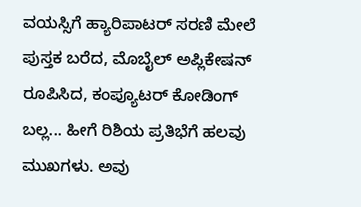ವಯಸ್ಸಿಗೆ ಹ್ಯಾರಿಪಾಟರ್‌ ಸರಣಿ ಮೇಲೆ ಪುಸ್ತಕ ಬರೆದ, ಮೊಬೈಲ್‌ ಅಪ್ಲಿಕೇಷನ್‌ ರೂಪಿಸಿದ, ಕಂಪ್ಯೂಟರ್‌ ಕೋಡಿಂಗ್‌ ಬಲ್ಲ... ಹೀಗೆ ರಿಶಿಯ ಪ್ರತಿಭೆಗೆ ಹಲವು ಮುಖಗಳು. ಅವು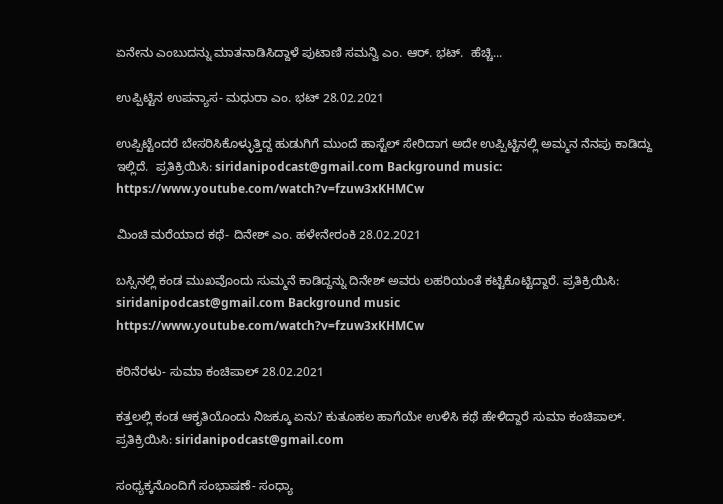ಏನೇನು ಎಂಬುದನ್ನು ಮಾತನಾಡಿಸಿದ್ದಾಳೆ ಪುಟಾಣಿ ಸಮನ್ವಿ ಎಂ. ಆರ್‌. ಭಟ್‌.  ಹೆಚ್ಚಿ...

ಉಪ್ಪಿಟ್ಟಿನ ಉಪನ್ಯಾಸ- ಮಧುರಾ ಎಂ. ಭಟ್‌ 28.02.2021

ಉಪ್ಪಿಟ್ಟೆಂದರೆ ಬೇಸರಿಸಿಕೊಳ್ಳುತ್ತಿದ್ದ ಹುಡುಗಿಗೆ ಮುಂದೆ ಹಾಸ್ಟೆಲ್‌ ಸೇರಿದಾಗ ಅದೇ ಉಪ್ಪಿಟ್ಟಿನಲ್ಲಿ ಅಮ್ಮನ ನೆನಪು ಕಾಡಿದ್ದು ಇಲ್ಲಿದೆ.  ಪ್ರತಿಕ್ರಿಯಿಸಿ: siridanipodcast@gmail.com Background music: https://www.youtube.com/watch?v=fzuw3xKHMCw

ಮಿಂಚಿ ಮರೆಯಾದ ಕಥೆ- ದಿನೇಶ್‌ ಎಂ. ಹಳೇನೇರಂಕಿ 28.02.2021

ಬಸ್ಸಿನಲ್ಲಿ ಕಂಡ ಮುಖವೊಂದು ಸುಮ್ಮನೆ ಕಾಡಿದ್ದನ್ನು ದಿನೇಶ್‌ ಅವರು ಲಹರಿಯಂತೆ ಕಟ್ಟಿಕೊಟ್ಟಿದ್ದಾರೆ. ಪ್ರತಿಕ್ರಿಯಿಸಿ: siridanipodcast@gmail.com Background music https://www.youtube.com/watch?v=fzuw3xKHMCw

ಕರಿನೆರಳು- ಸುಮಾ ಕಂಚಿಪಾಲ್‌ 28.02.2021

ಕತ್ತಲಲ್ಲಿ ಕಂಡ ಆಕೃತಿಯೊಂದು ನಿಜಕ್ಕೂ ಏನು? ಕುತೂಹಲ ಹಾಗೆಯೇ ಉಳಿಸಿ ಕಥೆ ಹೇಳಿದ್ದಾರೆ ಸುಮಾ ಕಂಚಿಪಾಲ್‌.  ಪ್ರತಿಕ್ರಿಯಿಸಿ: siridanipodcast@gmail.com

ಸಂಧ್ಯಕ್ಕನೊಂದಿಗೆ ಸಂಭಾಷಣೆ- ಸಂಧ್ಯಾ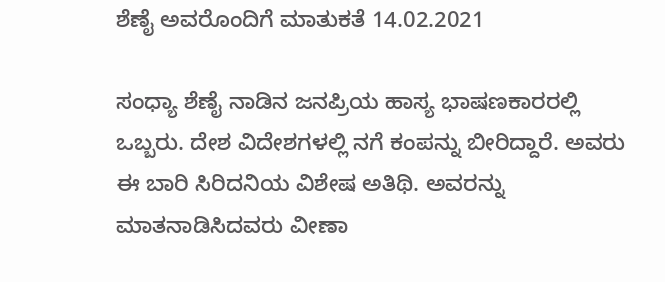ಶೆಣೈ ಅವರೊಂದಿಗೆ ಮಾತುಕತೆ 14.02.2021

ಸಂಧ್ಯಾ ಶೆಣೈ ನಾಡಿನ ಜನಪ್ರಿಯ ಹಾಸ್ಯ ಭಾಷಣಕಾರರಲ್ಲಿ ಒಬ್ಬರು. ದೇಶ ವಿದೇಶಗಳಲ್ಲಿ ನಗೆ ಕಂಪನ್ನು ಬೀರಿದ್ದಾರೆ. ಅವರು ಈ ಬಾರಿ ಸಿರಿದನಿಯ ವಿಶೇಷ ಅತಿಥಿ. ಅವರನ್ನು ಮಾತನಾಡಿಸಿದವರು ವೀಣಾ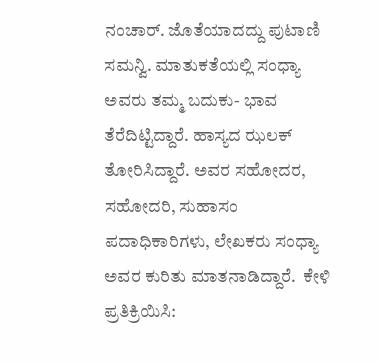ನಂಚಾರ್‌. ಜೊತೆಯಾದದ್ದು ಪುಟಾಣಿ ಸಮನ್ವಿ. ಮಾತುಕತೆಯಲ್ಲಿ ಸಂಧ್ಯಾ ಅವರು ತಮ್ಮ ಬದುಕು- ಭಾವ ತೆರೆದಿಟ್ಟಿದ್ದಾರೆ. ಹಾಸ್ಯದ ಝಲಕ್‌ ತೋರಿಸಿದ್ದಾರೆ. ಅವರ ಸಹೋದರ, ಸಹೋದರಿ, ಸುಹಾಸಂ ಪದಾಧಿಕಾರಿಗಳು, ಲೇಖಕರು ಸಂಧ್ಯಾ ಅವರ ಕುರಿತು ಮಾತನಾಡಿದ್ದಾರೆ.  ಕೇಳಿ ಪ್ರತಿಕ್ರಿಯಿಸಿ: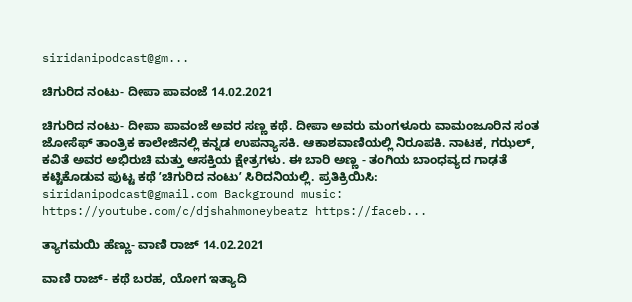siridanipodcast@gm...

ಚಿಗುರಿದ ನಂಟು- ದೀಪಾ ಪಾವಂಜೆ 14.02.2021

ಚಿಗುರಿದ ನಂಟು- ದೀಪಾ ಪಾವಂಜೆ ಅವರ ಸಣ್ಣ ಕಥೆ. ದೀಪಾ ಅವರು ಮಂಗಳೂರು ವಾಮಂಜೂರಿನ ಸಂತ ಜೋಸೆಫ್‌ ತಾಂತ್ರಿಕ ಕಾಲೇಜಿನಲ್ಲಿ ಕನ್ನಡ ಉಪನ್ಯಾಸಕಿ. ಆಕಾಶವಾಣಿಯಲ್ಲಿ ನಿರೂಪಕಿ. ನಾಟಕ, ಗಝಲ್‌, ಕವಿತೆ ಅವರ ಅಭಿರುಚಿ ಮತ್ತು ಆಸಕ್ತಿಯ ಕ್ಷೇತ್ರಗಳು. ಈ ಬಾರಿ ಅಣ್ಣ - ತಂಗಿಯ ಬಾಂಧವ್ಯದ ಗಾಢತೆ ಕಟ್ಟಿಕೊಡುವ ಪುಟ್ಟ ಕಥೆ ʼಚಿಗುರಿದ ನಂಟುʼ ಸಿರಿದನಿಯಲ್ಲಿ. ಪ್ರತಿಕ್ರಿಯಿಸಿ: siridanipodcast@gmail.com Background music:  https://youtube.com/c/djshahmoneybeatz https://faceb...

ತ್ಯಾಗಮಯಿ ಹೆಣ್ಣು- ವಾಣಿ ರಾಜ್‌ 14.02.2021

ವಾಣಿ ರಾಜ್‌- ಕಥೆ ಬರಹ, ಯೋಗ ಇತ್ಯಾದಿ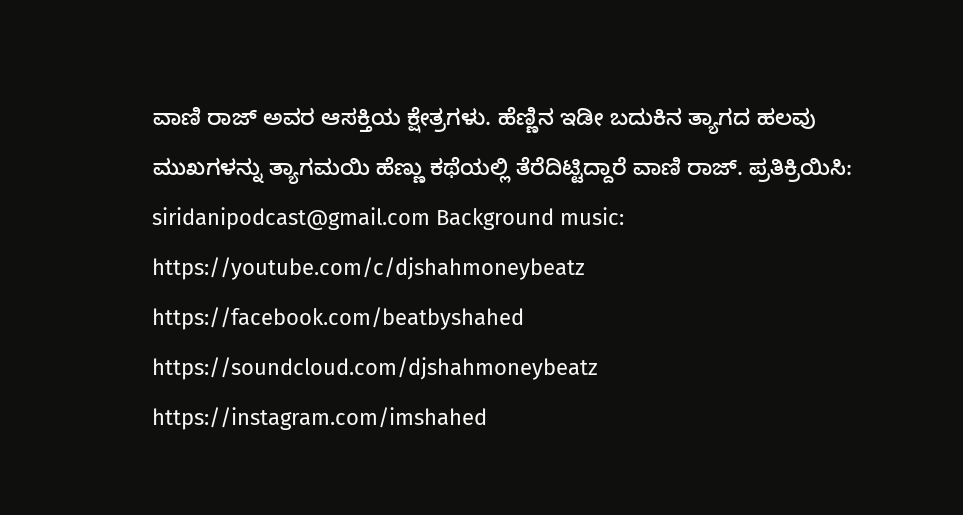ವಾಣಿ ರಾಜ್‌ ಅವರ ಆಸಕ್ತಿಯ ಕ್ಷೇತ್ರಗಳು. ಹೆಣ್ಣಿನ ಇಡೀ ಬದುಕಿನ ತ್ಯಾಗದ ಹಲವು ಮುಖಗಳನ್ನು ತ್ಯಾಗಮಯಿ ಹೆಣ್ಣು ಕಥೆಯಲ್ಲಿ ತೆರೆದಿಟ್ಟಿದ್ದಾರೆ ವಾಣಿ ರಾಜ್. ಪ್ರತಿಕ್ರಿಯಿಸಿ: siridanipodcast@gmail.com Background music: https://youtube.com/c/djshahmoneybeatz https://facebook.com/beatbyshahed https://soundcloud.com/djshahmoneybeatz https://instagram.com/imshahed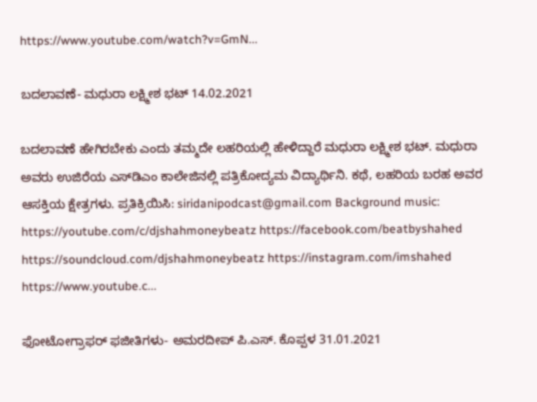https://www.youtube.com/watch?v=GmN...

ಬದಲಾವಣೆ- ಮಧುರಾ ಲಕ್ಷ್ಮೀಶ ಭಟ್‌ 14.02.2021

ಬದಲಾವಣೆ ಹೇಗಿರಬೇಕು ಎಂದು ತಮ್ಮದೇ ಲಹರಿಯಲ್ಲಿ ಹೇಳಿದ್ದಾರೆ ಮಧುರಾ ಲಕ್ಷ್ಮೀಶ ಭಟ್‌. ಮಧುರಾ ಅವರು ಉಜಿರೆಯ ಎಸ್‌ಡಿಎಂ ಕಾಲೇಜಿನಲ್ಲಿ ಪತ್ರಿಕೋದ್ಯಮ ವಿದ್ಯಾರ್ಥಿನಿ. ಕಥೆ, ಲಹರಿಯ ಬರಹ ಅವರ ಆಸಕ್ತಿಯ ಕ್ಷೇತ್ರಗಳು. ಪ್ರತಿಕ್ರಿಯಿಸಿ: siridanipodcast@gmail.com Background music: https://youtube.com/c/djshahmoneybeatz https://facebook.com/beatbyshahed https://soundcloud.com/djshahmoneybeatz https://instagram.com/imshahed https://www.youtube.c...

ಫೋಟೋಗ್ರಾಫರ್‌ ಫಜೀತಿಗಳು- ಅಮರದೀಪ್‌ ಪಿ.ಎಸ್‌. ಕೊಪ್ಪಳ 31.01.2021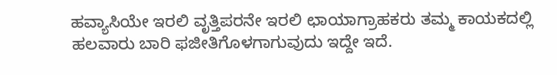ಹವ್ಯಾಸಿಯೇ ಇರಲಿ ವೃತ್ತಿಪರನೇ ಇರಲಿ ಛಾಯಾಗ್ರಾಹಕರು ತಮ್ಮ ಕಾಯಕದಲ್ಲಿ ಹಲವಾರು ಬಾರಿ ಫಜೀತಿಗೊಳಗಾಗುವುದು ಇದ್ದೇ ಇದೆ.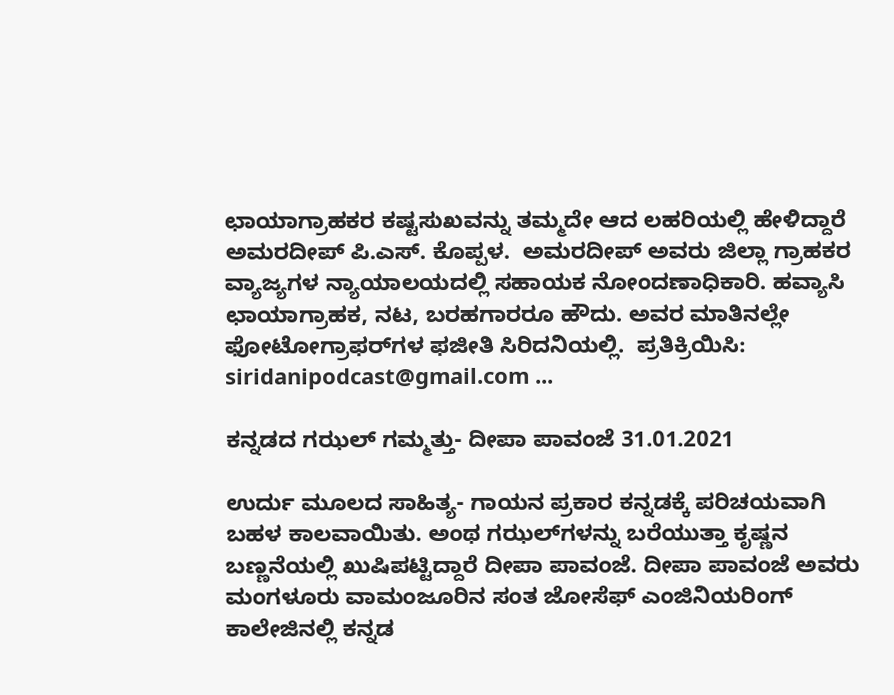ಛಾಯಾಗ್ರಾಹಕರ ಕಷ್ಟಸುಖವನ್ನು ತಮ್ಮದೇ ಆದ ಲಹರಿಯಲ್ಲಿ ಹೇಳಿದ್ದಾರೆ ಅಮರದೀಪ್‌ ಪಿ.ಎಸ್‌. ಕೊಪ್ಪಳ.  ಅಮರದೀಪ್‌ ಅವರು ಜಿಲ್ಲಾ ಗ್ರಾಹಕರ ವ್ಯಾಜ್ಯಗಳ ನ್ಯಾಯಾಲಯದಲ್ಲಿ ಸಹಾಯಕ ನೋಂದಣಾಧಿಕಾರಿ. ಹವ್ಯಾಸಿ ಛಾಯಾಗ್ರಾಹಕ, ನಟ, ಬರಹಗಾರರೂ ಹೌದು. ಅವರ ಮಾತಿನಲ್ಲೇ ಫೋಟೋಗ್ರಾಫರ್‌ಗಳ ಫಜೀತಿ ಸಿರಿದನಿಯಲ್ಲಿ.  ಪ್ರತಿಕ್ರಿಯಿಸಿ: siridanipodcast@gmail.com ...

ಕನ್ನಡದ ಗಝಲ್‌ ಗಮ್ಮತ್ತು- ದೀಪಾ ಪಾವಂಜೆ 31.01.2021

ಉರ್ದು ಮೂಲದ ಸಾಹಿತ್ಯ- ಗಾಯನ ಪ್ರಕಾರ ಕನ್ನಡಕ್ಕೆ ಪರಿಚಯವಾಗಿ ಬಹಳ ಕಾಲವಾಯಿತು. ಅಂಥ ಗಝಲ್‌ಗಳನ್ನು ಬರೆಯುತ್ತಾ ಕೃಷ್ಣನ ಬಣ್ಣನೆಯಲ್ಲಿ ಖುಷಿಪಟ್ಟಿದ್ದಾರೆ ದೀಪಾ ಪಾವಂಜೆ. ದೀಪಾ ಪಾವಂಜೆ ಅವರು ಮಂಗಳೂರು ವಾಮಂಜೂರಿನ ಸಂತ ಜೋಸೆಫ್‌ ಎಂಜಿನಿಯರಿಂಗ್‌ ಕಾಲೇಜಿನಲ್ಲಿ ಕನ್ನಡ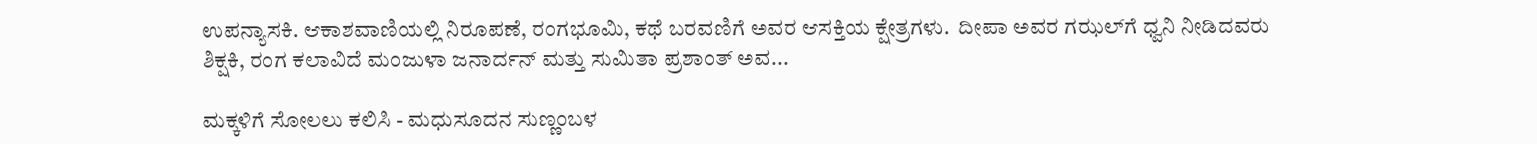ಉಪನ್ಯಾಸಕಿ. ಆಕಾಶವಾಣಿಯಲ್ಲಿ ನಿರೂಪಣೆ, ರಂಗಭೂಮಿ, ಕಥೆ ಬರವಣಿಗೆ ಅವರ ಆಸಕ್ತಿಯ ಕ್ಷೇತ್ರಗಳು.  ದೀಪಾ ಅವರ ಗಝಲ್‌ಗೆ ಧ್ವನಿ ನೀಡಿದವರು ಶಿಕ್ಷಕಿ, ರಂಗ ಕಲಾವಿದೆ ಮಂಜುಳಾ ಜನಾರ್ದನ್‌ ಮತ್ತು ಸುಮಿತಾ ಪ್ರಶಾಂತ್‌ ಅವ...

ಮಕ್ಕಳಿಗೆ ಸೋಲಲು ಕಲಿಸಿ - ಮಧುಸೂದನ ಸುಣ್ಣಂಬಳ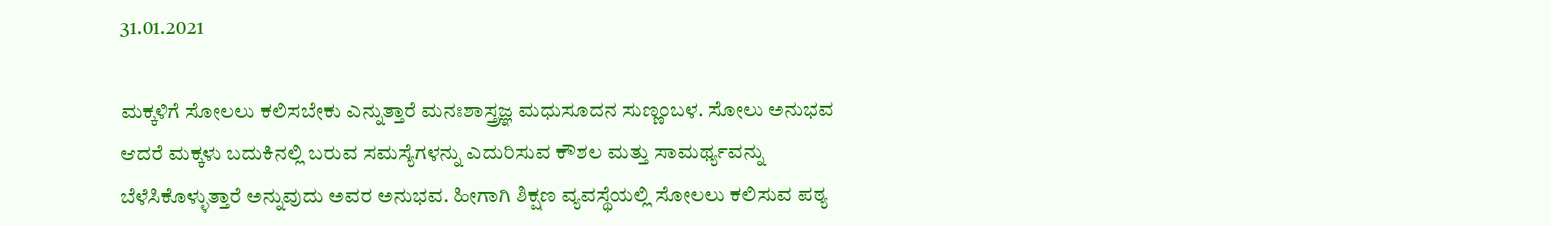31.01.2021

ಮಕ್ಕಳಿಗೆ ಸೋಲಲು ಕಲಿಸಬೇಕು ಎನ್ನುತ್ತಾರೆ ಮನಃಶಾಸ್ತ್ರಜ್ಞ ಮಧುಸೂದನ ಸುಣ್ಣಂಬಳ. ಸೋಲು ಅನುಭವ ಆದರೆ ಮಕ್ಕಳು ಬದುಕಿನಲ್ಲಿ ಬರುವ ಸಮಸ್ಯೆಗಳನ್ನು ಎದುರಿಸುವ ಕೌಶಲ ಮತ್ತು ಸಾಮರ್ಥ್ಯವನ್ನು ಬೆಳೆಸಿಕೊಳ್ಳುತ್ತಾರೆ ಅನ್ನುವುದು ಅವರ ಅನುಭವ. ಹೀಗಾಗಿ ಶಿಕ್ಷಣ ವ್ಯವಸ್ಥೆಯಲ್ಲಿ ಸೋಲಲು ಕಲಿಸುವ ಪಠ್ಯ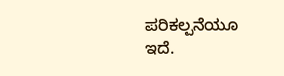ಪರಿಕಲ್ಪನೆಯೂ ಇದೆ.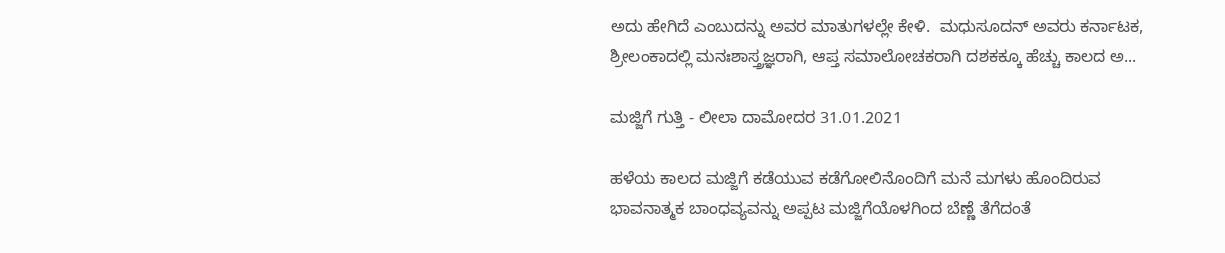ಅದು ಹೇಗಿದೆ ಎಂಬುದನ್ನು ಅವರ ಮಾತುಗಳಲ್ಲೇ ಕೇಳಿ.  ಮಧುಸೂದನ್‌ ಅವರು ಕರ್ನಾಟಕ, ಶ್ರೀಲಂಕಾದಲ್ಲಿ ಮನಃಶಾಸ್ತ್ರಜ್ಞರಾಗಿ, ಆಪ್ತ ಸಮಾಲೋಚಕರಾಗಿ ದಶಕಕ್ಕೂ ಹೆಚ್ಚು ಕಾಲದ ಅ...

ಮಜ್ಜಿಗೆ ಗುತ್ತಿ - ಲೀಲಾ ದಾಮೋದರ 31.01.2021

ಹಳೆಯ ಕಾಲದ ಮಜ್ಜಿಗೆ ಕಡೆಯುವ ಕಡೆಗೋಲಿನೊಂದಿಗೆ ಮನೆ ಮಗಳು ಹೊಂದಿರುವ ಭಾವನಾತ್ಮಕ ಬಾಂಧವ್ಯವನ್ನು ಅಪ್ಪಟ ಮಜ್ಜಿಗೆಯೊಳಗಿಂದ ಬೆಣ್ಣೆ ತೆಗೆದಂತೆ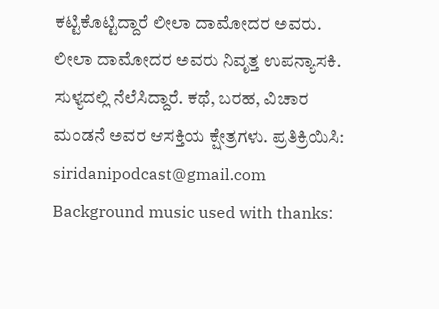ಕಟ್ಟಿಕೊಟ್ಟಿದ್ದಾರೆ ಲೀಲಾ ದಾಮೋದರ ಅವರು.  ಲೀಲಾ ದಾಮೋದರ ಅವರು ನಿವೃತ್ತ ಉಪನ್ಯಾಸಕಿ. ಸುಳ್ಯದಲ್ಲಿ ನೆಲೆಸಿದ್ದಾರೆ. ಕಥೆ, ಬರಹ, ವಿಚಾರ ಮಂಡನೆ ಅವರ ಆಸಕ್ತಿಯ ಕ್ಷೇತ್ರಗಳು. ಪ್ರತಿಕ್ರಿಯಿಸಿ: siridanipodcast@gmail.com Background music used with thanks: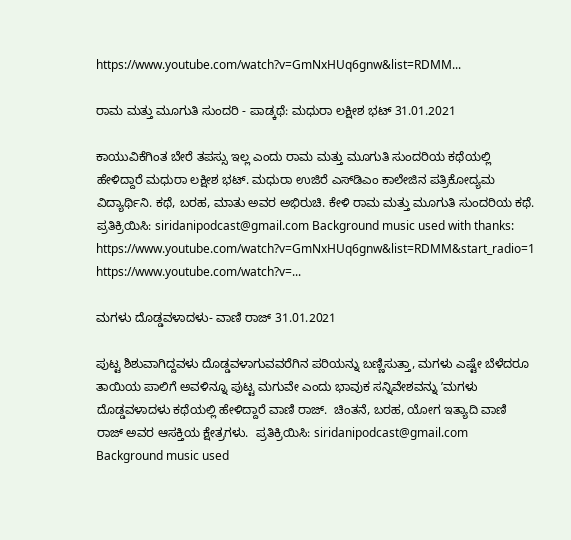https://www.youtube.com/watch?v=GmNxHUq6gnw&list=RDMM...

ರಾಮ ಮತ್ತು ಮೂಗುತಿ ಸುಂದರಿ ‌- ಪಾಡ್ಕಥೆ: ಮಧುರಾ ಲಕ್ಷೀಶ ಭಟ್ 31.01.2021

ಕಾಯುವಿಕೆಗಿಂತ ಬೇರೆ ತಪಸ್ಸು ಇಲ್ಲ ಎಂದು ರಾಮ ಮತ್ತು ಮೂಗುತಿ ಸುಂದರಿಯ ಕಥೆಯಲ್ಲಿ ಹೇಳಿದ್ದಾರೆ ಮಧುರಾ ಲಕ್ಷೀಶ ಭಟ್. ಮಧುರಾ ಉಜಿರೆ ಎಸ್‌ಡಿಎಂ ಕಾಲೇಜಿನ ಪತ್ರಿಕೋದ್ಯಮ ವಿದ್ಯಾರ್ಥಿನಿ. ಕಥೆ, ಬರಹ, ಮಾತು ಅವರ ಅಭಿರುಚಿ. ಕೇಳಿ ರಾಮ ಮತ್ತು ಮೂಗುತಿ ಸುಂದರಿಯ ಕಥೆ. ಪ್ರತಿಕ್ರಿಯಿಸಿ: siridanipodcast@gmail.com Background music used with thanks: https://www.youtube.com/watch?v=GmNxHUq6gnw&list=RDMM&start_radio=1 https://www.youtube.com/watch?v=...

ಮಗಳು ದೊಡ್ಡವಳಾದಳು- ವಾಣಿ ರಾಜ್‌ 31.01.2021

ಪುಟ್ಟ ಶಿಶುವಾಗಿದ್ದವಳು ದೊಡ್ಡವಳಾಗುವವರೆಗಿನ ಪರಿಯನ್ನು ಬಣ್ಣಿಸುತ್ತಾ, ಮಗಳು ಎಷ್ಟೇ ಬೆಳೆದರೂ ತಾಯಿಯ ಪಾಲಿಗೆ ಅವಳಿನ್ನೂ ಪುಟ್ಟ ಮಗುವೇ ಎಂದು ಭಾವುಕ ಸನ್ನಿವೇಶವನ್ನು ʼಮಗಳು ದೊಡ್ಡವಳಾದಳು ಕಥೆಯಲ್ಲಿ ಹೇಳಿದ್ದಾರೆ ವಾಣಿ ರಾಜ್‌.  ಚಿಂತನೆ, ಬರಹ, ಯೋಗ ಇತ್ಯಾದಿ ವಾಣಿ ರಾಜ್‌ ಅವರ ಆಸಕ್ತಿಯ ಕ್ಷೇತ್ರಗಳು.  ಪ್ರತಿಕ್ರಿಯಿಸಿ: siridanipodcast@gmail.com Background music used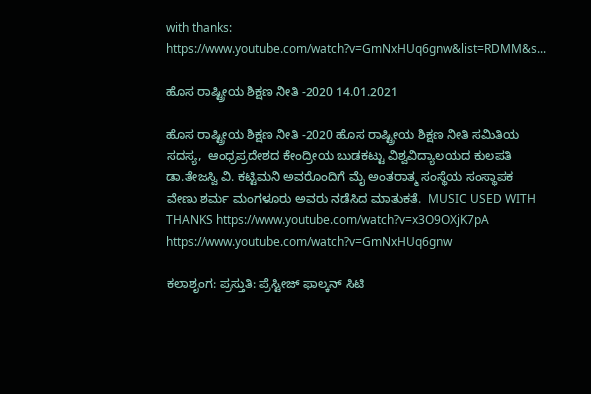with thanks: https://www.youtube.com/watch?v=GmNxHUq6gnw&list=RDMM&s...

ಹೊಸ ರಾಷ್ಟ್ರೀಯ ಶಿಕ್ಷಣ ನೀತಿ -2020 14.01.2021

ಹೊಸ ರಾಷ್ಟ್ರೀಯ ಶಿಕ್ಷಣ ನೀತಿ -2020 ಹೊಸ ರಾಷ್ಟ್ರೀಯ ಶಿಕ್ಷಣ ನೀತಿ ಸಮಿತಿಯ ಸದಸ್ಯ,  ಆಂಧ್ರಪ್ರದೇಶದ ಕೇಂದ್ರೀಯ ಬುಡಕಟ್ಟು ವಿಶ್ವವಿದ್ಯಾಲಯದ ಕುಲಪತಿ ಡಾ.ತೇಜಸ್ವಿ ವಿ. ಕಟ್ಟಿಮನಿ ಅವರೊಂದಿಗೆ ಮೈ ಅಂತರಾತ್ಮ ಸಂಸ್ಥೆಯ ಸಂಸ್ಥಾಪಕ ವೇಣು ಶರ್ಮ ಮಂಗಳೂರು ಅವರು ನಡೆಸಿದ ಮಾತುಕತೆ.  MUSIC USED WITH THANKS https://www.youtube.com/watch?v=x3O9OXjK7pA https://www.youtube.com/watch?v=GmNxHUq6gnw

ಕಲಾಶೃಂಗ: ಪ್ರಸ್ತುತಿ: ಪ್ರೆಸ್ಟೀಜ್‌ ಫಾಲ್ಕನ್‌ ಸಿಟಿ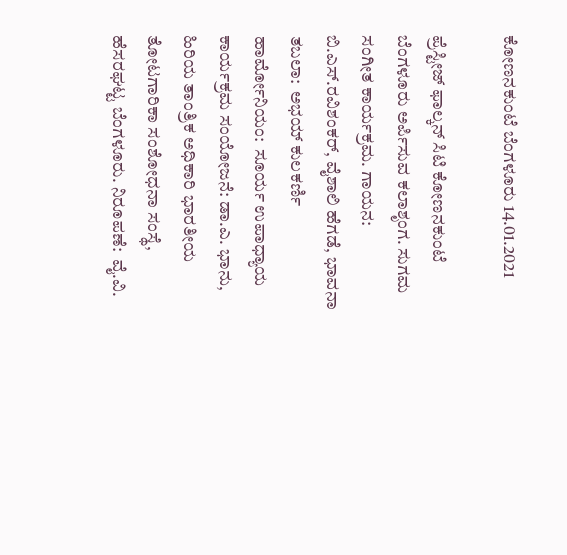ಕೋಣನಕುಂಟೆ ಬೆಂಗಳೂರು 14.01.2021

ಪ್ರೆಸ್ಟೀಜ್‌ ಫಾಲ್ಕನ್‌ ಸಿಟಿ ಕೋಣನಕುಂಟೆ ಬೆಂಗಳೂರು ಅರ್ಪಿಸುವ ಕಲಾಶೃಂಗ. ಸುಗಮ ಸಂಗೀತ ಕಾರ್ಯಕ್ರಮ. ಗಾಯನ: ಬಿ.ಎಸ್‌.ರವಿಶಂಕರ್‌, ವೈಶಾಲಿ ಹೆಗಡೆ, ಭಾವನಾ  ತಬಲಾ:  ಅಭಯ್‌ ಕುಲಕರ್ಣಿ ಹಾರ್ಮೋನಿಯಂ:  ಸೂರ್ಯ ಉಪಾಧ್ಯಾಯ ಕಾರ್ಯಕ್ರಮ ಸಂಯೋಜನೆ: ಡಾ.ಎ. ಭಾನು, ಹಿರಿಯ ತಾಂತ್ರಿಕ ಅಧಿಕಾರಿ ಭಾರತೀಯ ತೋಟಗಾರಿಕಾ ಸಂಶೋಧನಾ ಸಂಸ್ಥೆ, ಹೆಸರಘಟ್ಟ ಬೆಂಗಳೂರು. ನಿರೂಪಣೆ:  ವೈ.ವಿ.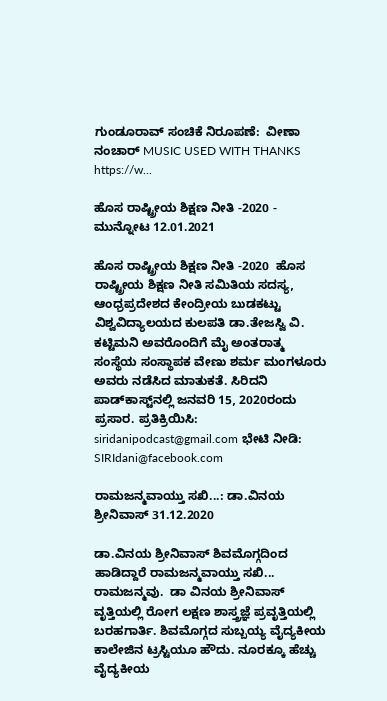ಗುಂಡೂರಾವ್ ಸಂಚಿಕೆ ನಿರೂಪಣೆ:  ವೀಣಾ ನಂಚಾರ್ MUSIC USED WITH THANKS https://w...

ಹೊಸ ರಾಷ್ಟ್ರೀಯ ಶಿಕ್ಷಣ ನೀತಿ -2020 - ಮುನ್ನೋಟ 12.01.2021

ಹೊಸ ರಾಷ್ಟ್ರೀಯ ಶಿಕ್ಷಣ ನೀತಿ -2020  ಹೊಸ ರಾಷ್ಟ್ರೀಯ ಶಿಕ್ಷಣ ನೀತಿ ಸಮಿತಿಯ ಸದಸ್ಯ,  ಆಂಧ್ರಪ್ರದೇಶದ ಕೇಂದ್ರೀಯ ಬುಡಕಟ್ಟು ವಿಶ್ವವಿದ್ಯಾಲಯದ ಕುಲಪತಿ ಡಾ.ತೇಜಸ್ವಿ ವಿ. ಕಟ್ಟಿಮನಿ ಅವರೊಂದಿಗೆ ಮೈ ಅಂತರಾತ್ಮ ಸಂಸ್ಥೆಯ ಸಂಸ್ಥಾಪಕ ವೇಣು ಶರ್ಮ ಮಂಗಳೂರು ಅವರು ನಡೆಸಿದ ಮಾತುಕತೆ. ಸಿರಿದನಿ ಪಾಡ್‌ಕಾಸ್ಟ್‌ನಲ್ಲಿ ಜನವರಿ 15, 2020ರಂದು ಪ್ರಸಾರ. ಪ್ರತಿಕ್ರಿಯಿಸಿ: siridanipodcast@gmail.com ಭೇಟಿ ನೀಡಿ: SIRIdani@facebook.com

ರಾಮಜನ್ಮವಾಯ್ತು ಸಖಿ...: ಡಾ.ವಿನಯ ಶ್ರೀನಿವಾಸ್ 31.12.2020

ಡಾ.ವಿನಯ ಶ್ರೀನಿವಾಸ್ ಶಿವಮೊಗ್ಗದಿಂದ ಹಾಡಿದ್ದಾರೆ ರಾಮಜನ್ಮವಾಯ್ತು ಸಖಿ... ರಾಮಜನ್ಮವು.  ಡಾ ವಿನಯ ಶ್ರೀನಿವಾಸ್ ವೃತ್ತಿಯಲ್ಲಿ ರೋಗ ಲಕ್ಷಣ ಶಾಸ್ತ್ರಜ್ಞೆ ಪ್ರವೃತ್ತಿಯಲ್ಲಿ ಬರಹಗಾರ್ತಿ. ಶಿವಮೊಗ್ಗದ ಸುಬ್ಬಯ್ಯ ವೈದ್ಯಕೀಯ ಕಾಲೇಜಿನ ಟ್ರಸ್ಟಿಯೂ ಹೌದು. ನೂರಕ್ಕೂ ಹೆಚ್ಚು ವೈದ್ಯಕೀಯ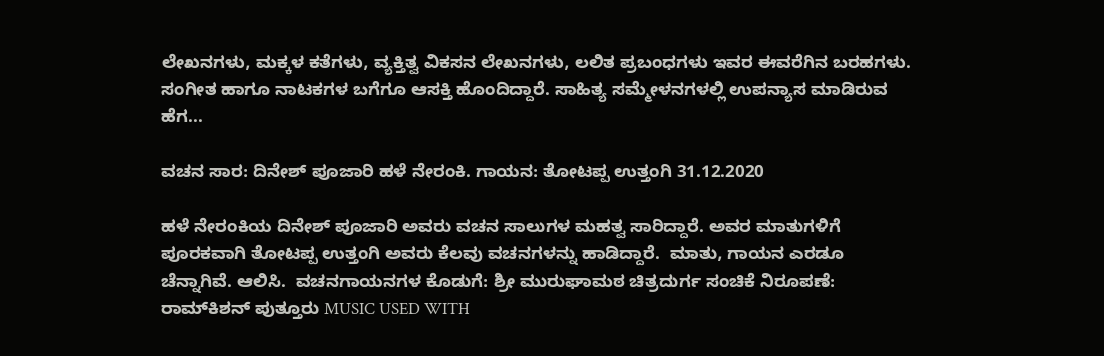ಲೇಖನಗಳು, ಮಕ್ಕಳ ಕತೆಗಳು, ವ್ಯಕ್ತಿತ್ವ ವಿಕಸನ ಲೇಖನಗಳು, ಲಲಿತ ಪ್ರಬಂಧಗಳು ಇವರ ಈವರೆಗಿನ ಬರಹಗಳು. ಸಂಗೀತ ಹಾಗೂ ನಾಟಕಗಳ ಬಗೆಗೂ ಆಸಕ್ತಿ ಹೊಂದಿದ್ದಾರೆ. ಸಾಹಿತ್ಯ ಸಮ್ಮೇಳನಗಳಲ್ಲಿ ಉಪನ್ಯಾಸ ಮಾಡಿರುವ ಹೆಗ...

ವಚನ ಸಾರ: ದಿನೇಶ್‌ ಪೂಜಾರಿ ಹಳೆ ನೇರಂಕಿ. ಗಾಯನ: ತೋಟಪ್ಪ ಉತ್ತಂಗಿ 31.12.2020

ಹಳೆ ನೇರಂಕಿಯ ದಿನೇಶ್‌ ಪೂಜಾರಿ ಅವರು ವಚನ ಸಾಲುಗಳ ಮಹತ್ವ ಸಾರಿದ್ದಾರೆ. ಅವರ ಮಾತುಗಳಿಗೆ ಪೂರಕವಾಗಿ ತೋಟಪ್ಪ ಉತ್ತಂಗಿ ಅವರು ಕೆಲವು ವಚನಗಳನ್ನು ಹಾಡಿದ್ದಾರೆ.  ಮಾತು, ಗಾಯನ ಎರಡೂ ಚೆನ್ನಾಗಿವೆ. ಆಲಿಸಿ.  ವಚನಗಾಯನಗಳ ಕೊಡುಗೆ: ಶ್ರೀ ಮುರುಘಾಮಠ ಚಿತ್ರದುರ್ಗ ಸಂಚಿಕೆ ನಿರೂಪಣೆ: ರಾಮ್‌ಕಿಶನ್‌ ಪುತ್ತೂರು MUSIC USED WITH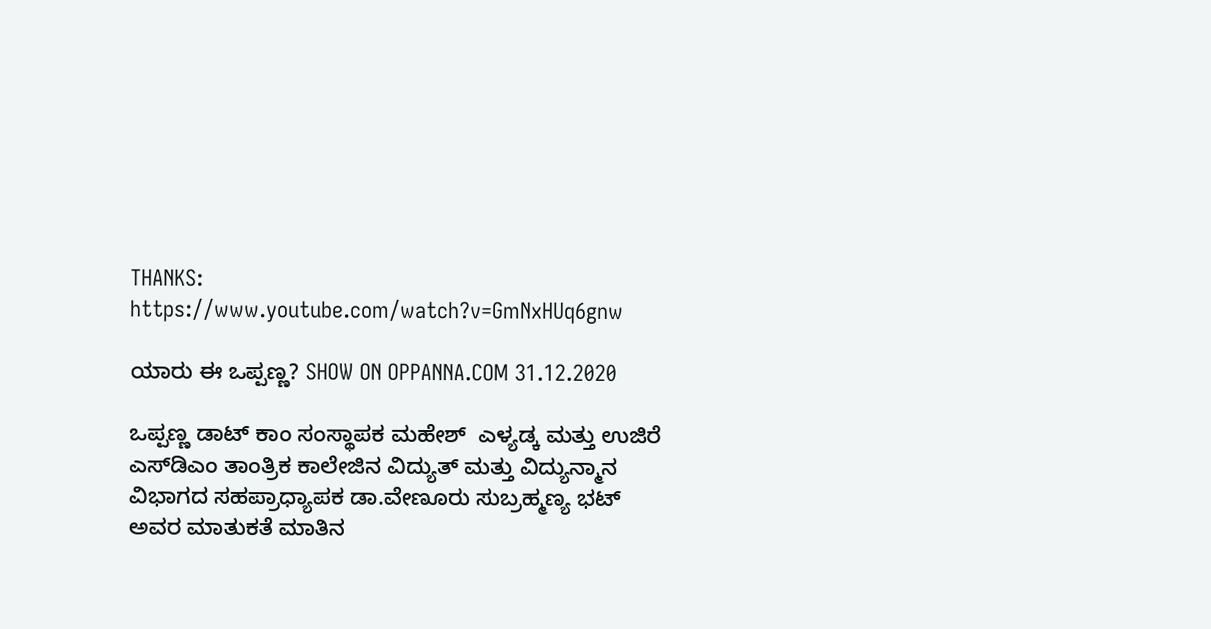THANKS: https://www.youtube.com/watch?v=GmNxHUq6gnw

ಯಾರು ಈ ಒಪ್ಪಣ್ಣ? SHOW ON OPPANNA.COM 31.12.2020

ಒಪ್ಪಣ್ಣ ಡಾಟ್‌ ಕಾಂ ಸಂಸ್ಥಾಪಕ ಮಹೇಶ್‌  ಎಳ್ಯಡ್ಕ ಮತ್ತು ಉಜಿರೆ ಎಸ್‌ಡಿಎಂ ತಾಂತ್ರಿಕ ಕಾಲೇಜಿನ ವಿದ್ಯುತ್‌ ಮತ್ತು ವಿದ್ಯುನ್ಮಾನ ವಿಭಾಗದ ಸಹಪ್ರಾಧ್ಯಾಪಕ ಡಾ.ವೇಣೂರು ಸುಬ್ರಹ್ಮಣ್ಯ ಭಟ್ ‌  ಅವರ ಮಾತುಕತೆ ಮಾತಿನ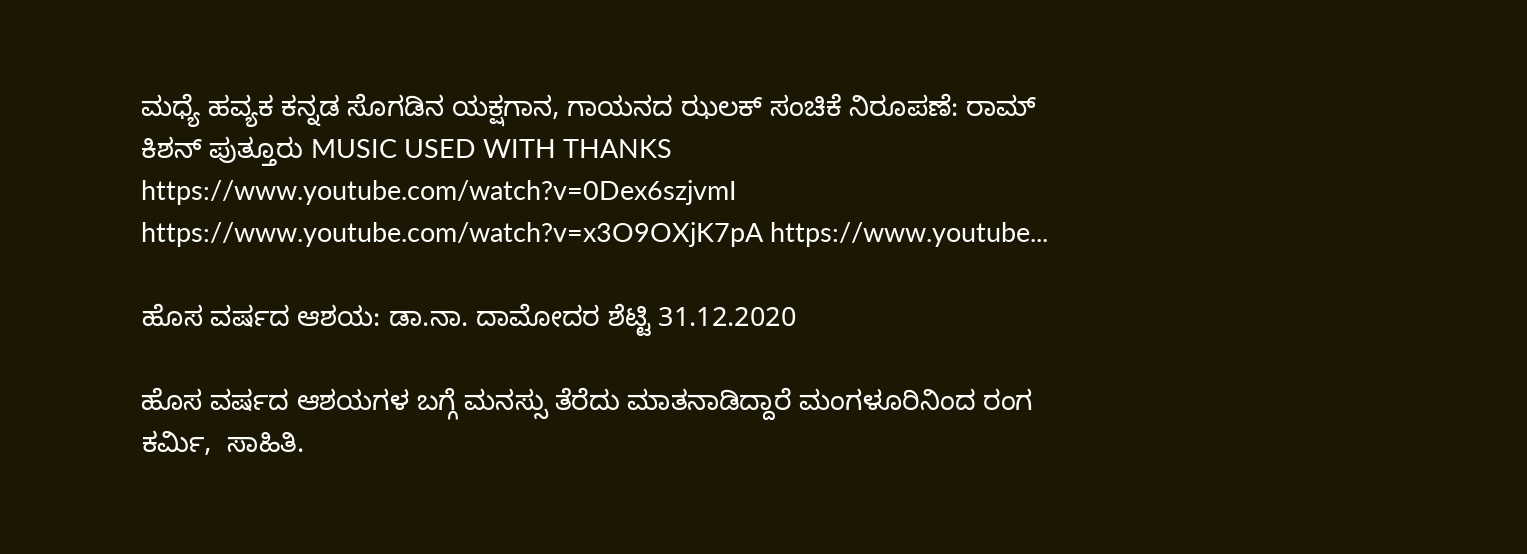ಮಧ್ಯೆ ಹವ್ಯಕ ಕನ್ನಡ ಸೊಗಡಿನ ಯಕ್ಷಗಾನ, ಗಾಯನದ ಝಲಕ್‌ ಸಂಚಿಕೆ ನಿರೂಪಣೆ: ರಾಮ್‌ ಕಿಶನ್‌ ಪುತ್ತೂರು MUSIC USED WITH THANKS https://www.youtube.com/watch?v=0Dex6szjvmI https://www.youtube.com/watch?v=x3O9OXjK7pA https://www.youtube...

ಹೊಸ ವರ್ಷದ ಆಶಯ: ಡಾ.ನಾ. ದಾಮೋದರ ಶೆಟ್ಟಿ 31.12.2020

ಹೊಸ ವರ್ಷದ ಆಶಯಗಳ ಬಗ್ಗೆ ಮನಸ್ಸು ತೆರೆದು ಮಾತನಾಡಿದ್ದಾರೆ ಮಂಗಳೂರಿನಿಂದ ರಂಗ ಕರ್ಮಿ,  ಸಾಹಿತಿ.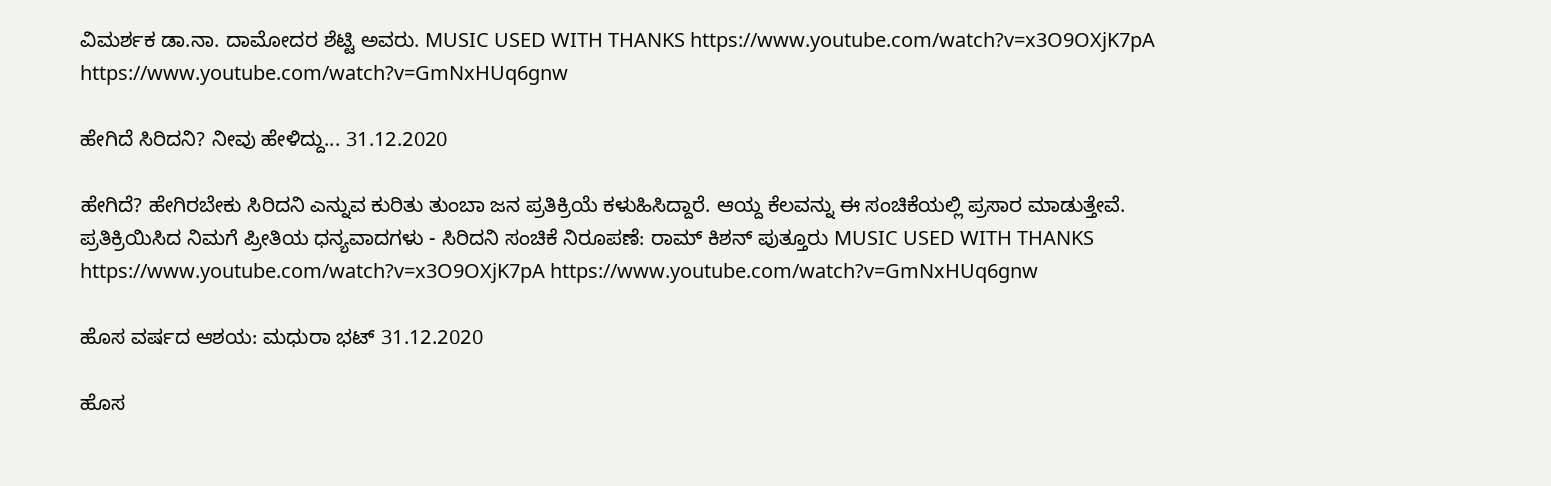ವಿಮರ್ಶಕ ಡಾ.ನಾ. ದಾಮೋದರ ಶೆಟ್ಟಿ ಅವರು. MUSIC USED WITH THANKS https://www.youtube.com/watch?v=x3O9OXjK7pA https://www.youtube.com/watch?v=GmNxHUq6gnw

ಹೇಗಿದೆ ಸಿರಿದನಿ? ನೀವು ಹೇಳಿದ್ದು... 31.12.2020

ಹೇಗಿದೆ? ಹೇಗಿರಬೇಕು ಸಿರಿದನಿ ಎನ್ನುವ ಕುರಿತು ತುಂಬಾ ಜನ ಪ್ರತಿಕ್ರಿಯೆ ಕಳುಹಿಸಿದ್ದಾರೆ. ಆಯ್ದ ಕೆಲವನ್ನು ಈ ಸಂಚಿಕೆಯಲ್ಲಿ ಪ್ರಸಾರ ಮಾಡುತ್ತೇವೆ.  ಪ್ರತಿಕ್ರಿಯಿಸಿದ ನಿಮಗೆ ಪ್ರೀತಿಯ ಧನ್ಯವಾದಗಳು - ಸಿರಿದನಿ ಸಂಚಿಕೆ ನಿರೂಪಣೆ: ರಾಮ್‌ ಕಿಶನ್‌ ಪುತ್ತೂರು MUSIC USED WITH THANKS https://www.youtube.com/watch?v=x3O9OXjK7pA https://www.youtube.com/watch?v=GmNxHUq6gnw

ಹೊಸ ವರ್ಷದ ಆಶಯ: ಮಧುರಾ ಭಟ್‌ 31.12.2020

ಹೊಸ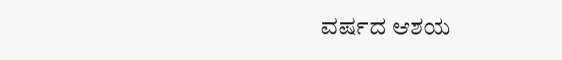ವರ್ಷದ ಆಶಯ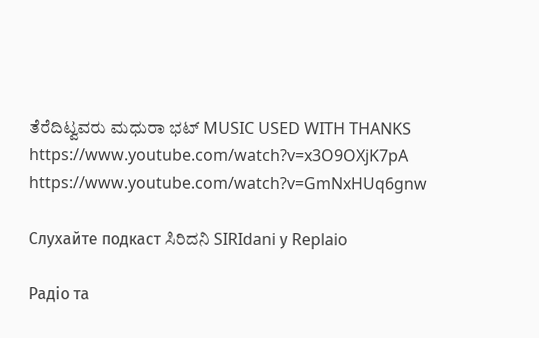ತೆರೆದಿಟ್ವವರು ಮಧುರಾ ಭಟ್‌ MUSIC USED WITH THANKS https://www.youtube.com/watch?v=x3O9OXjK7pA https://www.youtube.com/watch?v=GmNxHUq6gnw

Слухайте подкаст ಸಿರಿದನಿ SIRIdani у Replaio

Радіо та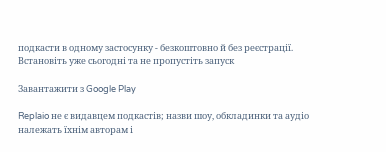подкасти в одному застосунку - безкоштовно й без реєстрації. Встановіть уже сьогодні та не пропустіть запуск

Завантажити з Google Play

Replaio не є видавцем подкастів; назви шоу, обкладинки та аудіо належать їхнім авторам і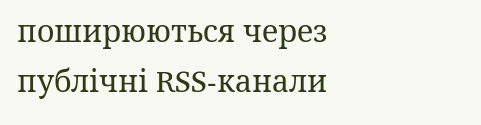поширюються через публічні RSS-канали